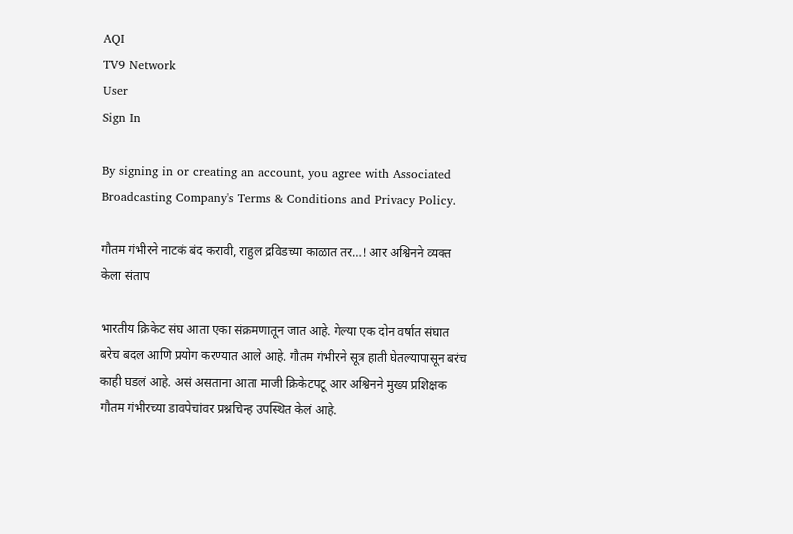AQI
TV9 Network
User
Sign In

By signing in or creating an account, you agree with Associated Broadcasting Company's Terms & Conditions and Privacy Policy.

गौतम गंभीरने नाटकं बंद करावी, राहुल द्रविडच्या काळात तर…! आर अश्विनने व्यक्त केला संताप

भारतीय क्रिकेट संघ आता एका संक्रमणातून जात आहे. गेल्या एक दोन वर्षात संघात बरेच बदल आणि प्रयोग करण्यात आले आहे. गौतम गंभीरने सूत्र हाती घेतल्यापासून बरंच काही घडलं आहे. असं असताना आता माजी क्रिकेटपटू आर अश्विनने मुख्य प्रशिक्षक गौतम गंभीरच्या डावपेचांवर प्रश्नचिन्ह उपस्थित केलं आहे.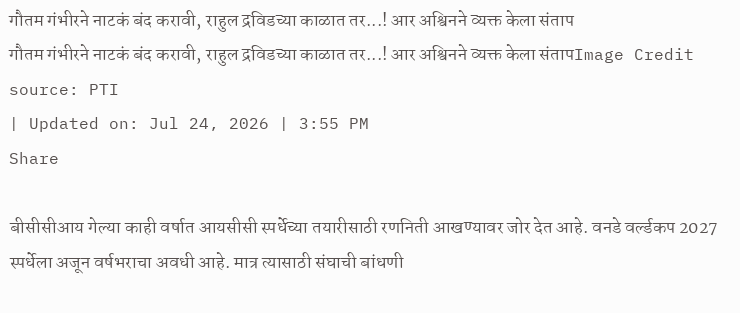गौतम गंभीरने नाटकं बंद करावी, राहुल द्रविडच्या काळात तर...! आर अश्विनने व्यक्त केला संताप
गौतम गंभीरने नाटकं बंद करावी, राहुल द्रविडच्या काळात तर...! आर अश्विनने व्यक्त केला संतापImage Credit source: PTI
| Updated on: Jul 24, 2026 | 3:55 PM
Share

बीसीसीआय गेल्या काही वर्षात आयसीसी स्पर्धेच्या तयारीसाठी रणनिती आखण्यावर जोर देत आहे. वनडे वर्ल्डकप 2027 स्पर्धेला अजून वर्षभराचा अवधी आहे. मात्र त्यासाठी संघाची बांधणी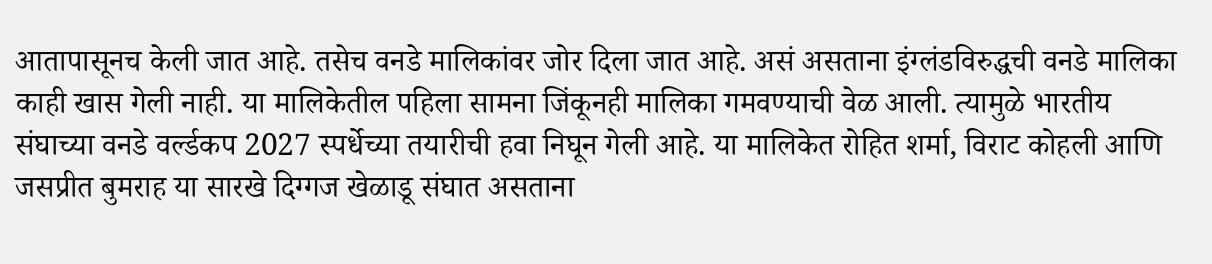आतापासूनच केली जात आहे. तसेच वनडे मालिकांवर जोर दिला जात आहे. असं असताना इंग्लंडविरुद्धची वनडे मालिका काही खास गेली नाही. या मालिकेतील पहिला सामना जिंकूनही मालिका गमवण्याची वेळ आली. त्यामुळे भारतीय संघाच्या वनडे वर्ल्डकप 2027 स्पर्धेच्या तयारीची हवा निघून गेली आहे. या मालिकेत रोहित शर्मा, विराट कोहली आणि जसप्रीत बुमराह या सारखे दिग्गज खेळाडू संघात असताना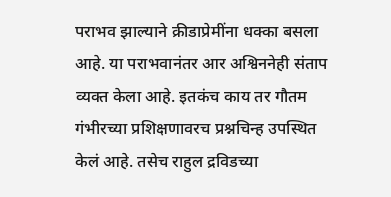पराभव झाल्याने क्रीडाप्रेमींना धक्का बसला आहे. या पराभवानंतर आर अश्विननेही संताप व्यक्त केला आहे. इतकंच काय तर गौतम गंभीरच्या प्रशिक्षणावरच प्रश्नचिन्ह उपस्थित केलं आहे. तसेच राहुल द्रविडच्या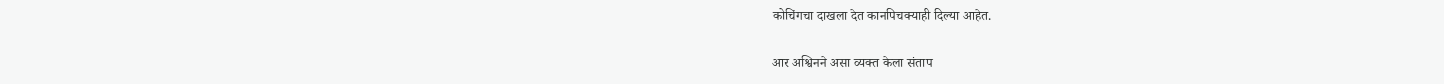कोचिंगचा दाखला देत कानपिचक्याही दिल्या आहेत.

आर अश्विनने असा व्यक्त केला संताप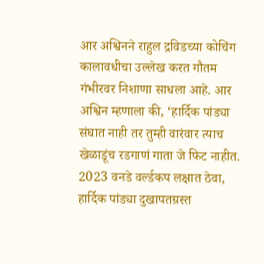आर अश्विनने राहुल द्रविडच्या कोचिंग कालावधीचा उल्लेख करत गौतम गंभीरवर निशाणा साधला आहे. आर अश्विन म्हणाला की, ‘हार्दिक पांड्या संघात नाही तर तुम्ही वारंवार त्याच खेळाडूंच रडगाणं गाता जे फिट नाहीत. 2023 वनडे वर्ल्डकप लक्षात ठेवा, हार्दिक पांड्या दुखापतग्रस्त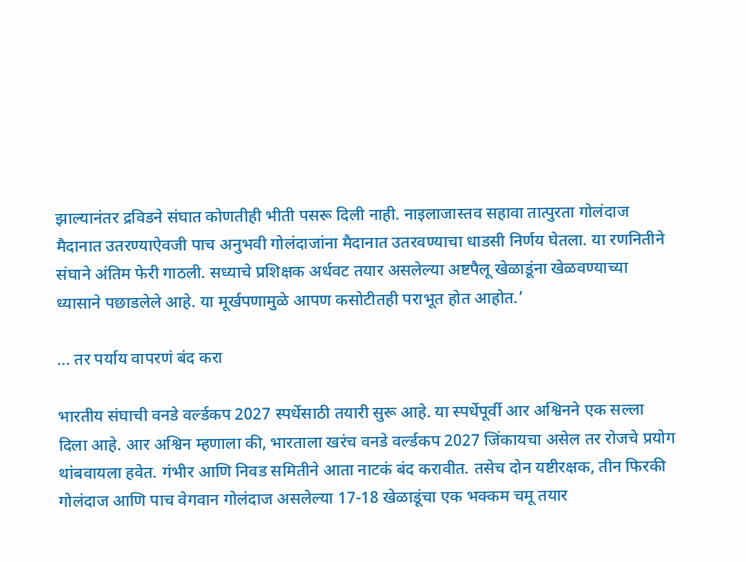झाल्यानंतर द्रविडने संघात कोणतीही भीती पसरू दिली नाही. नाइलाजास्तव सहावा तात्पुरता गोलंदाज मैदानात उतरण्याऐवजी पाच अनुभवी गोलंदाजांना मैदानात उतरवण्याचा धाडसी निर्णय घेतला. या रणनितीने संघाने अंतिम फेरी गाठली. सध्याचे प्रशिक्षक अर्धवट तयार असलेल्या अष्टपैलू खेळाडूंना खेळवण्याच्या ध्यासाने पछाडलेले आहे. या मूर्खपणामुळे आपण कसोटीतही पराभूत होत आहोत.’

… तर पर्याय वापरणं बंद करा

भारतीय संघाची वनडे वर्ल्डकप 2027 स्पर्धेसाठी तयारी सुरू आहे. या स्पर्धेपूर्वी आर अश्विनने एक सल्ला दिला आहे. आर अश्विन म्हणाला की, भारताला खरंच वनडे वर्ल्डकप 2027 जिंकायचा असेल तर रोजचे प्रयोग थांबवायला हवेत. गंभीर आणि निवड समितीने आता नाटकं बंद करावीत. तसेच दोन यष्टीरक्षक, तीन फिरकी गोलंदाज आणि पाच वेगवान गोलंदाज असलेल्या 17-18 खेळाडूंचा एक भक्कम चमू तयार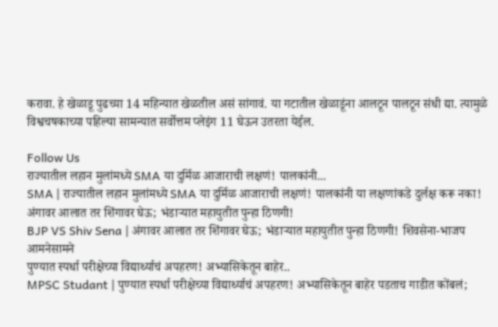करावा. हे खेळाडू पुढच्या 14 महिन्यात खेळतील असं सांगावं. या गटातील खेळाडूंना आलटून पालटून संधी द्या. त्यामुळे विश्वचषकाच्या पहिल्या सामन्यात सर्वोत्तम प्लेइंग 11 घेऊन उतरता येईल.

Follow Us
राज्यातील लहान मुलांमध्ये SMA या दुर्मिळ आजाराची लक्षणं! पालकांनी...
SMA | राज्यातील लहान मुलांमध्ये SMA या दुर्मिळ आजाराची लक्षणं! पालकांनी या लक्षणांकडे दुर्लक्ष करू नका!
अंगावर आलात तर शिंगावर घेऊ; भंडाऱ्यात महायुतीत पुन्हा ठिणगी!
BJP VS Shiv Sena | अंगावर आलात तर शिंगावर घेऊ; भंडाऱ्यात महायुतीत पुन्हा ठिणगी! शिवसेना-भाजप आमनेसामने
पुण्यात स्पर्धा परीक्षेच्या विद्यार्थ्याचं अपहरण! अभ्यासिकेतून बाहेर..
MPSC Studant | पुण्यात स्पर्धा परीक्षेच्या विद्यार्थ्याचं अपहरण! अभ्यासिकेतून बाहेर पडताच गाडीत कोंबलं;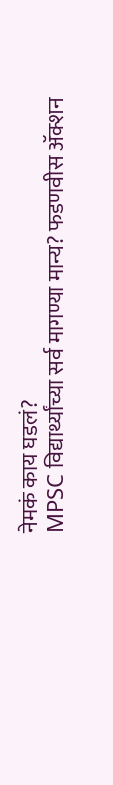नेमकं काय घडलं?
MPSC विद्यार्थ्यांच्या सर्व मागण्या मान्य? फडणवीस ॲक्शन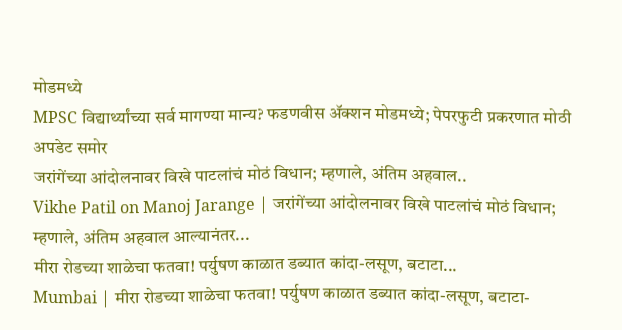मोडमध्ये
MPSC विद्यार्थ्यांच्या सर्व मागण्या मान्य? फडणवीस ॲक्शन मोडमध्ये; पेपरफुटी प्रकरणात मोठी अपडेट समोर
जरांगेंच्या आंदोलनावर विखे पाटलांचं मोठं विधान; म्हणाले, अंतिम अहवाल..
Vikhe Patil on Manoj Jarange | जरांगेंच्या आंदोलनावर विखे पाटलांचं मोठं विधान; म्हणाले, अंतिम अहवाल आल्यानंतर...
मीरा रोडच्या शाळेचा फतवा! पर्युषण काळात डब्यात कांदा-लसूण, बटाटा...
Mumbai | मीरा रोडच्या शाळेचा फतवा! पर्युषण काळात डब्यात कांदा-लसूण, बटाटा-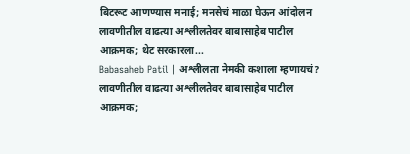बिटरूट आणण्यास मनाई; मनसेचं माळा घेऊन आंदोलन
लावणीतील वाढत्या अश्लीलतेवर बाबासाहेब पाटील आक्रमक; थेट सरकारला...
Babasaheb Patil | अश्लीलता नेमकी कशाला म्हणायचं? लावणीतील वाढत्या अश्लीलतेवर बाबासाहेब पाटील आक्रमक;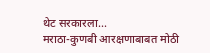थेट सरकारला...
मराठा-कुणबी आरक्षणाबाबत मोठी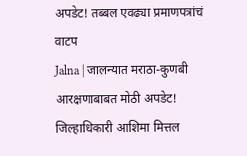अपडेट! तब्बल एवढ्या प्रमाणपत्रांचं वाटप
Jalna | जालन्यात मराठा-कुणबी आरक्षणाबाबत मोठी अपडेट! जिल्हाधिकारी आशिमा मित्तल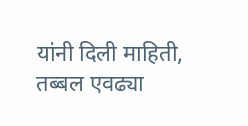यांनी दिली माहिती, तब्बल एवढ्या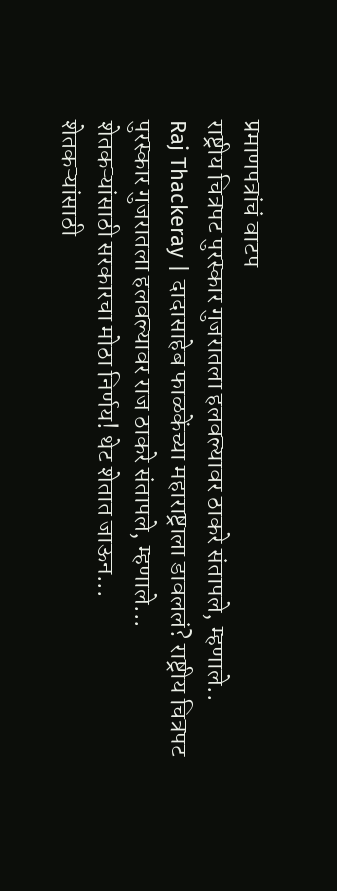प्रमाणपत्रांचं वाटप
राष्ट्रीय चित्रपट पुरस्कार गुजरातला हलवल्यावर ठाकरे संतापले, म्हणाले..
Raj Thackeray | दादासाहेब फाळकेंच्या महाराष्ट्राला डावललं? राष्ट्रीय चित्रपट पुरस्कार गुजरातला हलवल्यावर राज ठाकरे संतापले, म्हणाले...
शेतकऱ्यांसाठी सरकारचा मोठा निर्णय! थेट शेतात जाऊन...
शेतकऱ्यांसाठी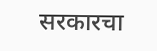सरकारचा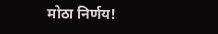मोठा निर्णय!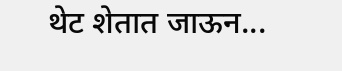थेट शेतात जाऊन...